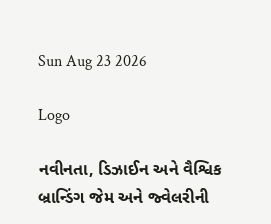Sun Aug 23 2026

Logo

નવીનતા, ડિઝાઈન અને વૈશ્વિક બ્રાન્ડિંગ જેમ અને જ્વેલરીની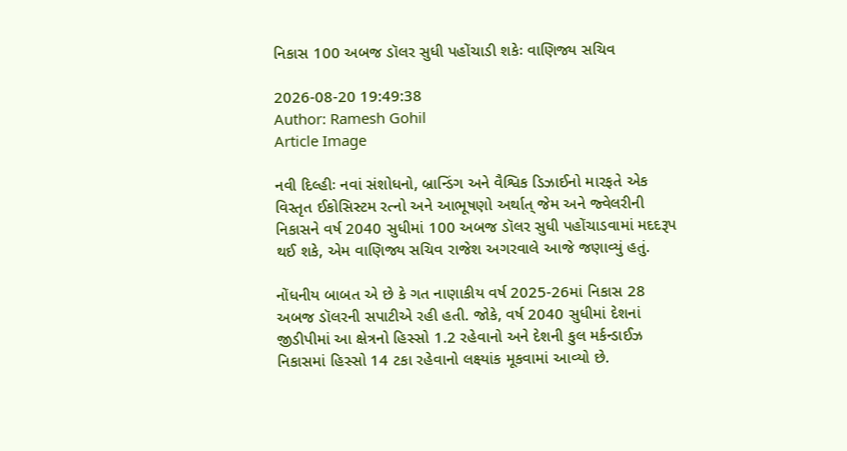નિકાસ 100 અબજ ડૉલર સુધી પહોંચાડી શકેઃ વાણિજ્ય સચિવ

2026-08-20 19:49:38
Author: Ramesh Gohil
Article Image

નવી દિલ્હીઃ નવાં સંશોધનો, બ્રાન્ડિંગ અને વૈશ્વિક ડિઝાઈનો મારફતે એક વિસ્તૃત ઈકોસિસ્ટમ રત્નો અને આભૂષણો અર્થાત્‌‍ જેમ અને જ્વેલરીની નિકાસને વર્ષ 2040 સુધીમાં 100 અબજ ડૉલર સુધી પહોંચાડવામાં મદદરૂપ થઈ શકે, એમ વાણિજ્ય સચિવ રાજેશ અગરવાલે આજે જણાવ્યું હતું.

નોંધનીય બાબત એ છે કે ગત નાણાકીય વર્ષ 2025-26માં નિકાસ 28 અબજ ડૉલરની સપાટીએ રહી હતી. જોકે, વર્ષ 2040 સુધીમાં દેશનાં જીડીપીમાં આ ક્ષેત્રનો હિસ્સો 1.2 રહેવાનો અને દેશની કુલ મર્કન્ડાઈઝ નિકાસમાં હિસ્સો 14 ટકા રહેવાનો લક્ષ્યાંક મૂકવામાં આવ્યો છે.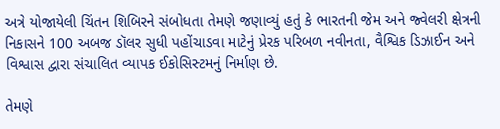અત્રે યોજાયેલી ચિંતન શિબિરને સંબોધતા તેમણે જણાવ્યું હતું કે ભારતની જેમ અને જ્વેલરી ક્ષેત્રની નિકાસને 100 અબજ ડૉલર સુધી પહોંચાડવા માટેનું પ્રેરક પરિબળ નવીનતા, વૈશ્વિક ડિઝાઈન અને વિશ્વાસ દ્વારા સંચાલિત વ્યાપક ઈકોસિસ્ટમનું નિર્માણ છે.

તેમણે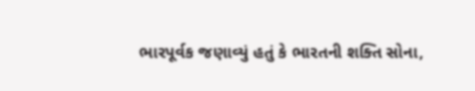ભારપૂર્વક જણાવ્યું હતું કે ભારતની શક્તિ સોના,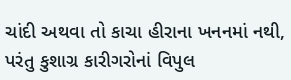ચાંદી અથવા તો કાચા હીરાના ખનનમાં નથી, પરંતુ કુશાગ્ર કારીગરોનાં વિપુલ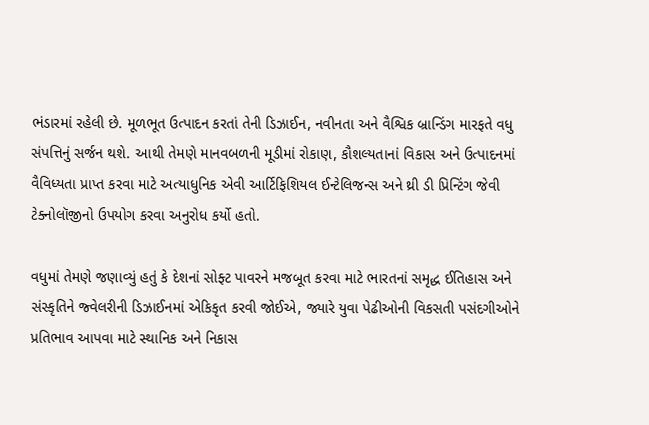ભંડારમાં રહેલી છે. મૂળભૂત ઉત્પાદન કરતાં તેની ડિઝાઈન, નવીનતા અને વૈશ્વિક બ્રાન્ડિંગ મારફતે વધુ સંપત્તિનું સર્જન થશે. આથી તેમણે માનવબળની મૂડીમાં રોકાણ, કૌશલ્યતાનાં વિકાસ અને ઉત્પાદનમાં વૈવિધ્યતા પ્રાપ્ત કરવા માટે અત્યાધુનિક એવી આર્ટિફિશિયલ ઈન્ટેલિજન્સ અને થ્રી ડી પ્રિન્ટિંગ જેવી ટેક્નોલૉજીનો ઉપયોગ કરવા અનુરોધ કર્યો હતો.

વધુમાં તેમણે જણાવ્યું હતું કે દેશનાં સોફ્ટ પાવરને મજબૂત કરવા માટે ભારતનાં સમૃદ્ધ ઈતિહાસ અને સંસ્કૃતિને જ્વેલરીની ડિઝાઈનમાં એકિકૃત કરવી જોઈએ, જ્યારે યુવા પેઢીઓની વિકસતી પસંદગીઓને પ્રતિભાવ આપવા માટે સ્થાનિક અને નિકાસ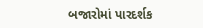બજારોમાં પારદર્શક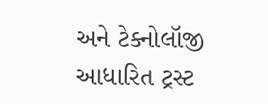અને ટેક્નોલૉજી આધારિત ટ્રસ્ટ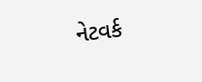નેટવર્ક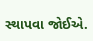સ્થાપવા જોઈએ.